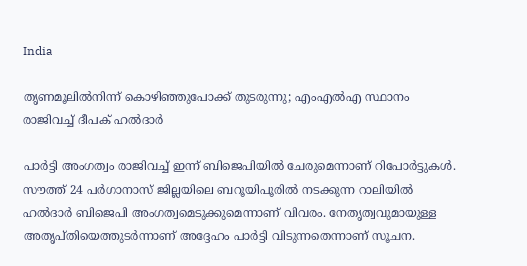India

തൃണമൂലില്‍നിന്ന് കൊഴിഞ്ഞുപോക്ക് തുടരുന്നു; എംഎല്‍എ സ്ഥാനം രാജിവച്ച് ദീപക് ഹല്‍ദാര്‍

പാര്‍ട്ടി അംഗത്വം രാജിവച്ച് ഇന്ന് ബിജെപിയില്‍ ചേരുമെന്നാണ് റിപോര്‍ട്ടുകള്‍. സൗത്ത് 24 പര്‍ഗാനാസ് ജില്ലയിലെ ബറൂയിപൂരില്‍ നടക്കുന്ന റാലിയില്‍ ഹല്‍ദാര്‍ ബിജെപി അംഗത്വമെടുക്കുമെന്നാണ് വിവരം. നേതൃത്വവുമായുള്ള അതൃപ്തിയെത്തുടര്‍ന്നാണ് അദ്ദേഹം പാര്‍ട്ടി വിടുന്നതെന്നാണ് സൂചന.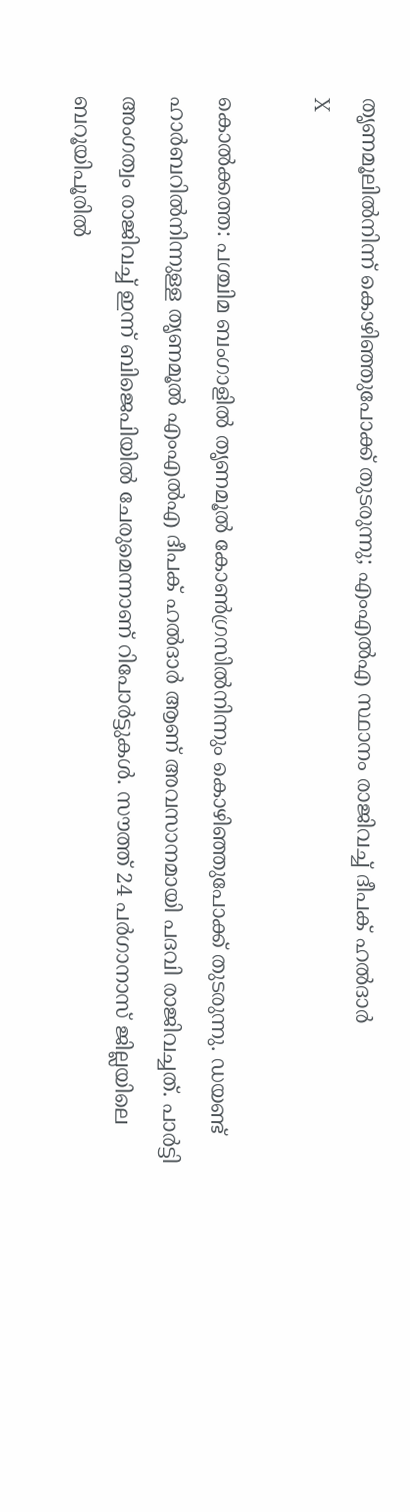തൃണമൂലില്‍നിന്ന് കൊഴിഞ്ഞുപോക്ക് തുടരുന്നു; എംഎല്‍എ സ്ഥാനം രാജിവച്ച് ദീപക് ഹല്‍ദാര്‍
X

കൊല്‍ക്കത്ത: പശ്ചിമ ബംഗാളില്‍ തൃണമൂല്‍ കോണ്‍ഗ്രസില്‍നിന്നും കൊഴിഞ്ഞുപോക്ക് തുടരുന്നു. ഡയണ്ട് ഹാര്‍ബറില്‍നിന്നുള്ള തൃണമൂല്‍ എംഎല്‍എ ദീപക് ഹല്‍ദാര്‍ ആണ് അവസാനമായി പദവി രാജിവച്ചത്. പാര്‍ട്ടി അംഗത്വം രാജിവച്ച് ഇന്ന് ബിജെപിയില്‍ ചേരുമെന്നാണ് റിപോര്‍ട്ടുകള്‍. സൗത്ത് 24 പര്‍ഗാനാസ് ജില്ലയിലെ ബറൂയിപൂരില്‍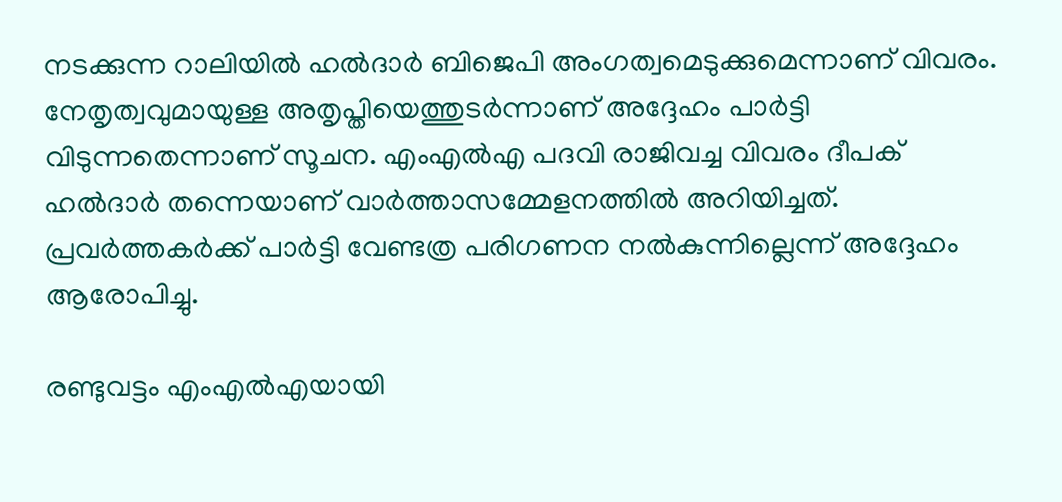നടക്കുന്ന റാലിയില്‍ ഹല്‍ദാര്‍ ബിജെപി അംഗത്വമെടുക്കുമെന്നാണ് വിവരം. നേതൃത്വവുമായുള്ള അതൃപ്തിയെത്തുടര്‍ന്നാണ് അദ്ദേഹം പാര്‍ട്ടി വിടുന്നതെന്നാണ് സൂചന. എംഎല്‍എ പദവി രാജിവച്ച വിവരം ദീപക് ഹല്‍ദാര്‍ തന്നെയാണ് വാര്‍ത്താസമ്മേളനത്തില്‍ അറിയിച്ചത്. പ്രവര്‍ത്തകര്‍ക്ക് പാര്‍ട്ടി വേണ്ടത്ര പരിഗണന നല്‍കുന്നില്ലെന്ന് അദ്ദേഹം ആരോപിച്ചു.

രണ്ടുവട്ടം എംഎല്‍എയായി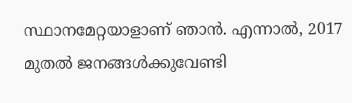സ്ഥാനമേറ്റയാളാണ് ഞാന്‍. എന്നാല്‍, 2017 മുതല്‍ ജനങ്ങള്‍ക്കുവേണ്ടി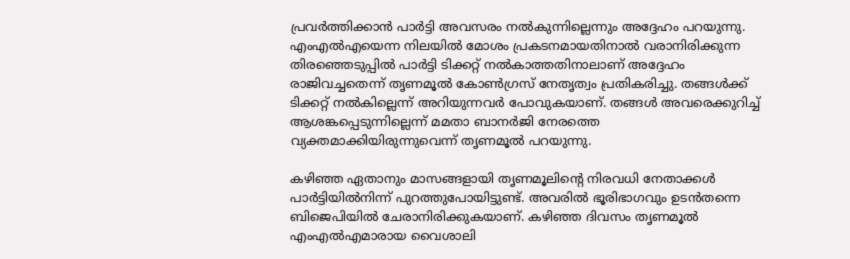പ്രവര്‍ത്തിക്കാന്‍ പാര്‍ട്ടി അവസരം നല്‍കുന്നില്ലെന്നും അദ്ദേഹം പറയുന്നു. എംഎല്‍എയെന്ന നിലയില്‍ മോശം പ്രകടനമായതിനാല്‍ വരാനിരിക്കുന്ന തിരഞ്ഞെടുപ്പില്‍ പാര്‍ട്ടി ടിക്കറ്റ് നല്‍കാത്തതിനാലാണ് അദ്ദേഹം രാജിവച്ചതെന്ന് തൃണമൂല്‍ കോണ്‍ഗ്രസ് നേതൃത്വം പ്രതികരിച്ചു. തങ്ങള്‍ക്ക് ടിക്കറ്റ് നല്‍കില്ലെന്ന് അറിയുന്നവര്‍ പോവുകയാണ്. തങ്ങള്‍ അവരെക്കുറിച്ച് ആശങ്കപ്പെടുന്നില്ലെന്ന് മമതാ ബാനര്‍ജി നേരത്തെ വ്യക്തമാക്കിയിരുന്നുവെന്ന് തൃണമൂല്‍ പറയുന്നു.

കഴിഞ്ഞ ഏതാനും മാസങ്ങളായി തൃണമൂലിന്റെ നിരവധി നേതാക്കള്‍ പാര്‍ട്ടിയില്‍നിന്ന് പുറത്തുപോയിട്ടുണ്ട്. അവരില്‍ ഭൂരിഭാഗവും ഉടന്‍തന്നെ ബിജെപിയില്‍ ചേരാനിരിക്കുകയാണ്. കഴിഞ്ഞ ദിവസം തൃണമൂല്‍ എംഎല്‍എമാരായ വൈശാലി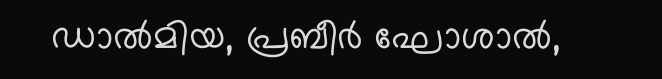ഡാല്‍മിയ, പ്രബീര്‍ ഘോശാല്‍,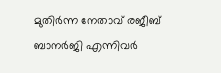മുതിര്‍ന്ന നേതാവ് രജീബ് ബാനര്‍ജി എന്നിവര്‍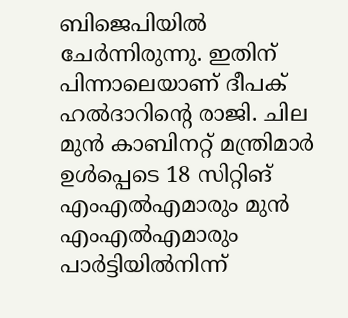ബിജെപിയില്‍ ചേര്‍ന്നിരുന്നു. ഇതിന് പിന്നാലെയാണ് ദീപക് ഹല്‍ദാറിന്റെ രാജി. ചില മുന്‍ കാബിനറ്റ് മന്ത്രിമാര്‍ ഉള്‍പ്പെടെ 18 സിറ്റിങ് എംഎല്‍എമാരും മുന്‍ എംഎല്‍എമാരും പാര്‍ട്ടിയില്‍നിന്ന്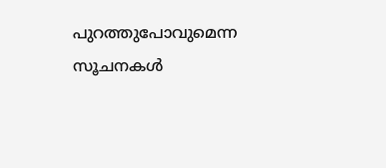പുറത്തുപോവുമെന്ന സൂചനകള്‍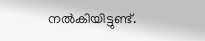നല്‍കിയിട്ടുണ്ട്.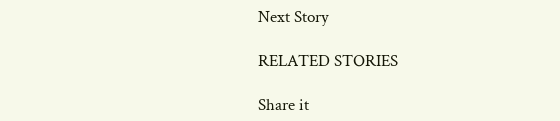Next Story

RELATED STORIES

Share it